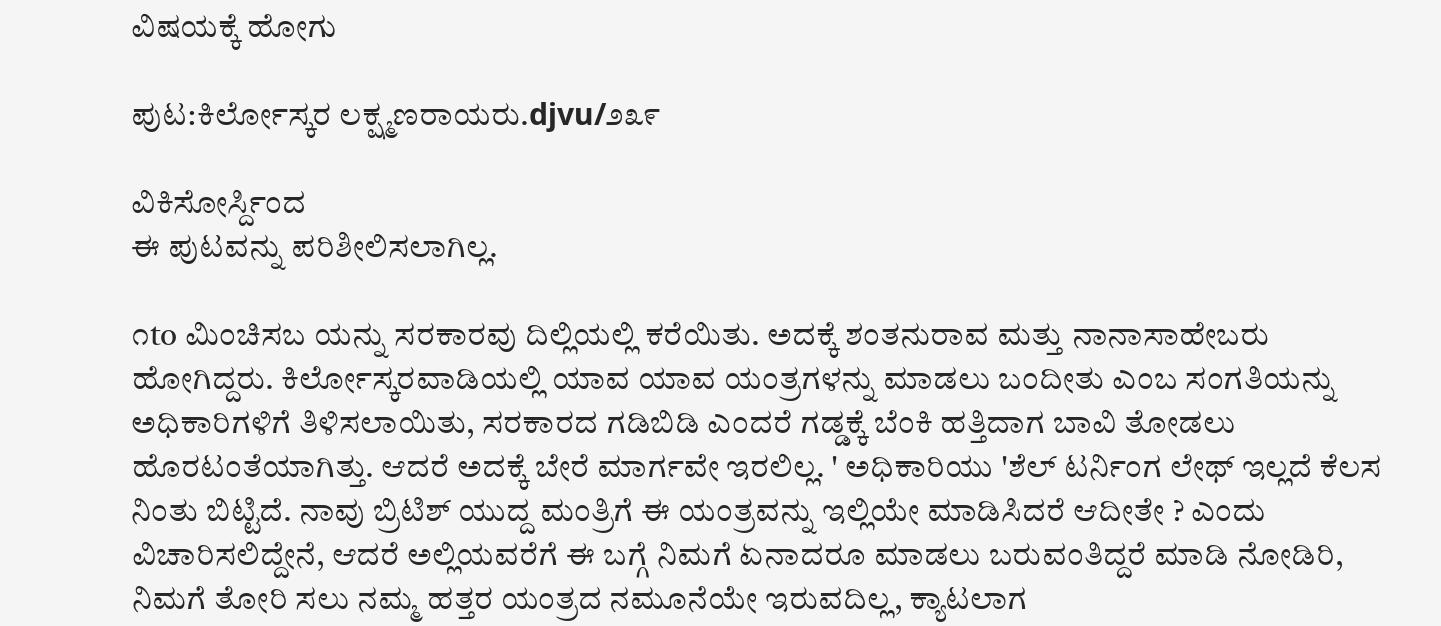ವಿಷಯಕ್ಕೆ ಹೋಗು

ಪುಟ:ಕಿರ್ಲೋಸ್ಕರ ಲಕ್ಷ್ಮಣರಾಯರು.djvu/೨೩೯

ವಿಕಿಸೋರ್ಸ್ದಿಂದ
ಈ ಪುಟವನ್ನು ಪರಿಶೀಲಿಸಲಾಗಿಲ್ಲ.

೧to ಮಿಂಚಿಸಬ ಯನ್ನು ಸರಕಾರವು ದಿಲ್ಲಿಯಲ್ಲಿ ಕರೆಯಿತು. ಅದಕ್ಕೆ ಶಂತನುರಾವ ಮತ್ತು ನಾನಾಸಾಹೇಬರು ಹೋಗಿದ್ದರು. ಕಿರ್ಲೋಸ್ಕರವಾಡಿಯಲ್ಲಿ ಯಾವ ಯಾವ ಯಂತ್ರಗಳನ್ನು ಮಾಡಲು ಬಂದೀತು ಎಂಬ ಸಂಗತಿಯನ್ನು ಅಧಿಕಾರಿಗಳಿಗೆ ತಿಳಿಸಲಾಯಿತು, ಸರಕಾರದ ಗಡಿಬಿಡಿ ಎಂದರೆ ಗಡ್ಡಕ್ಕೆ ಬೆಂಕಿ ಹತ್ತಿದಾಗ ಬಾವಿ ತೋಡಲು ಹೊರಟಂತೆಯಾಗಿತ್ತು. ಆದರೆ ಅದಕ್ಕೆ ಬೇರೆ ಮಾರ್ಗವೇ ಇರಲಿಲ್ಲ. ' ಅಧಿಕಾರಿಯು 'ಶೆಲ್ ಟರ್ನಿಂಗ ಲೇಥ್ ಇಲ್ಲದೆ ಕೆಲಸ ನಿಂತು ಬಿಟ್ಟಿದೆ. ನಾವು ಬ್ರಿಟಿಶ್ ಯುದ್ದ ಮಂತ್ರಿಗೆ ಈ ಯಂತ್ರವನ್ನು ಇಲ್ಲಿಯೇ ಮಾಡಿಸಿದರೆ ಆದೀತೇ ? ಎಂದು ವಿಚಾರಿಸಲಿದ್ದೇನೆ, ಆದರೆ ಅಲ್ಲಿಯವರೆಗೆ ಈ ಬಗ್ಗೆ ನಿಮಗೆ ಏನಾದರೂ ಮಾಡಲು ಬರುವಂತಿದ್ದರೆ ಮಾಡಿ ನೋಡಿರಿ, ನಿಮಗೆ ತೋರಿ ಸಲು ನಮ್ಮ ಹತ್ತರ ಯಂತ್ರದ ನಮೂನೆಯೇ ಇರುವದಿಲ್ಲ, ಕ್ಯಾಟಲಾಗ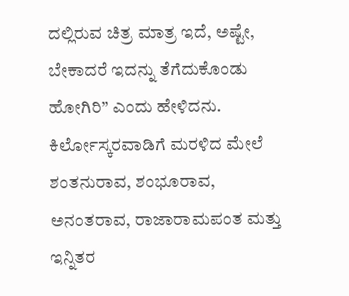ದಲ್ಲಿರುವ ಚಿತ್ರ ಮಾತ್ರ ಇದೆ, ಅಷ್ಟೇ, ಬೇಕಾದರೆ ಇದನ್ನು ತೆಗೆದುಕೊಂಡು ಹೋಗಿರಿ” ಎಂದು ಹೇಳಿದನು. ಕಿರ್ಲೋಸ್ಕರವಾಡಿಗೆ ಮರಳಿದ ಮೇಲೆ ಶಂತನುರಾವ, ಶಂಭೂರಾವ, ಅನಂತರಾವ, ರಾಜಾರಾಮಪಂತ ಮತ್ತು ಇನ್ನಿತರ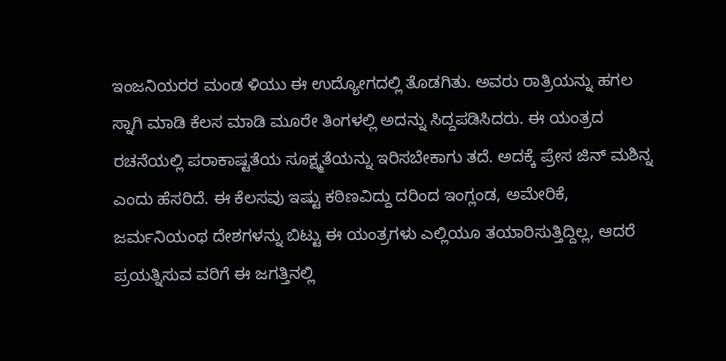ಇಂಜನಿಯರರ ಮಂಡ ಳಿಯು ಈ ಉದ್ಯೋಗದಲ್ಲಿ ತೊಡಗಿತು. ಅವರು ರಾತ್ರಿಯನ್ನು ಹಗಲ ಸ್ನಾಗಿ ಮಾಡಿ ಕೆಲಸ ಮಾಡಿ ಮೂರೇ ತಿಂಗಳಲ್ಲಿ ಅದನ್ನು ಸಿದ್ದಪಡಿಸಿದರು. ಈ ಯಂತ್ರದ ರಚನೆಯಲ್ಲಿ ಪರಾಕಾಷ್ಟತೆಯ ಸೂಕ್ಷ್ಮತೆಯನ್ನು ಇರಿಸಬೇಕಾಗು ತದೆ. ಅದಕ್ಕೆ ಪ್ರೇಸ ಜಿನ್ ಮಶಿನ್ನ ಎಂದು ಹೆಸರಿದೆ. ಈ ಕೆಲಸವು ಇಷ್ಟು ಕಠಿಣವಿದ್ದು ದರಿಂದ ಇಂಗ್ಲಂಡ, ಅಮೇರಿಕೆ, ಜರ್ಮನಿಯಂಥ ದೇಶಗಳನ್ನು ಬಿಟ್ಟು ಈ ಯಂತ್ರಗಳು ಎಲ್ಲಿಯೂ ತಯಾರಿಸುತ್ತಿದ್ದಿಲ್ಲ, ಆದರೆ ಪ್ರಯತ್ನಿಸುವ ವರಿಗೆ ಈ ಜಗತ್ತಿನಲ್ಲಿ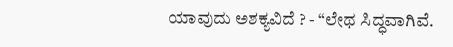ಯಾವುದು ಅಶಕ್ಯವಿದೆ ? - “ಲೇಥ ಸಿದ್ಧವಾಗಿವೆ.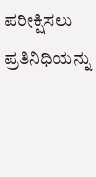ಪರೀಕ್ಷಿಸಲು ಪ್ರತಿನಿಧಿಯನ್ನು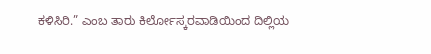ಕಳಿಸಿರಿ.” ಎಂಬ ತಾರು ಕಿರ್ಲೋಸ್ಕರವಾಡಿಯಿಂದ ದಿಲ್ಲಿಯ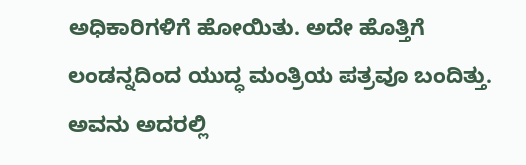ಅಧಿಕಾರಿಗಳಿಗೆ ಹೋಯಿತು. ಅದೇ ಹೊತ್ತಿಗೆ ಲಂಡನ್ನದಿಂದ ಯುದ್ಧ ಮಂತ್ರಿಯ ಪತ್ರವೂ ಬಂದಿತ್ತು. ಅವನು ಅದರಲ್ಲಿ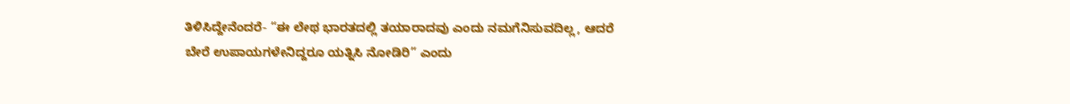ತಿಳಿಸಿದ್ದೇನೆಂದರೆ- “ಈ ಲೇಥ ಭಾರತದಲ್ಲಿ ತಯಾರಾದವು ಎಂದು ನಮಗೆನಿಸುವದಿಲ್ಲ, ಆದರೆ ಬೇರೆ ಉಪಾಯಗಳೇನಿದ್ದರೂ ಯತ್ನಿಸಿ ನೋಡಿರಿ” ಎಂದು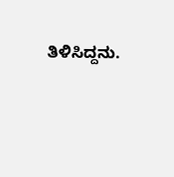ತಿಳಿಸಿದ್ದನು.